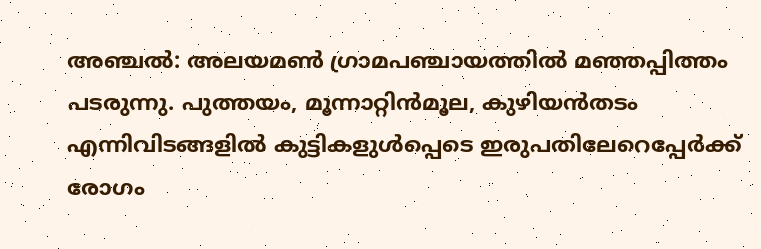അഞ്ചല്‍: അലയമണ്‍ ഗ്രാമപഞ്ചായത്തില്‍ മഞ്ഞപ്പിത്തം പടരുന്നു. പുത്തയം, മൂന്നാറ്റിൻമൂല, കുഴിയന്‍തടം എന്നിവിടങ്ങളിൽ കുട്ടികളുൾപ്പെടെ ഇരുപതിലേറെപ്പേർക്ക് രോഗം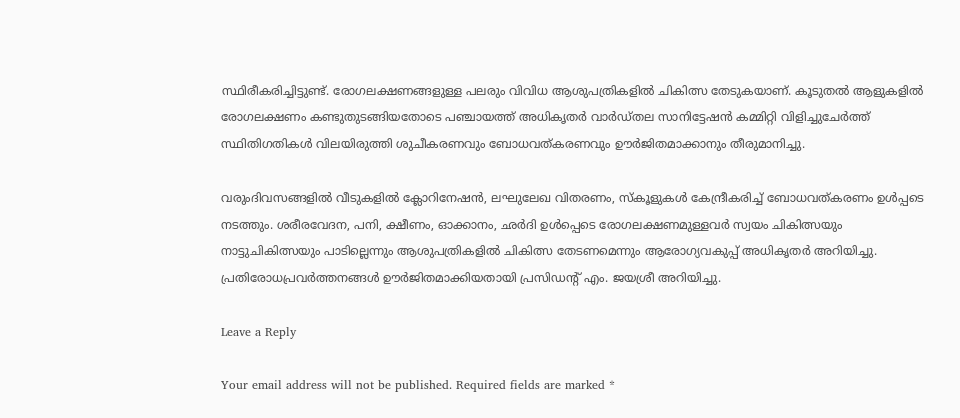സ്ഥിരീകരിച്ചിട്ടുണ്ട്. രോഗലക്ഷണങ്ങളുള്ള പലരും വിവിധ ആശുപത്രികളില്‍ ചികിത്സ തേടുകയാണ്. കൂടുതല്‍ ആളുകളില്‍ രോഗലക്ഷണം കണ്ടുതുടങ്ങിയതോടെ പഞ്ചായത്ത് അധികൃതര്‍ വാര്‍ഡ്തല സാനിട്ടേഷന്‍ കമ്മിറ്റി വിളിച്ചുചേര്‍ത്ത് സ്ഥിതിഗതികൾ വിലയിരുത്തി ശുചീകരണവും ബോധവത്കരണവും ഊര്‍ജിതമാക്കാനും തീരുമാനിച്ചു.

വരുംദിവസങ്ങളിൽ വീടുകളില്‍ ക്ലോറിനേഷന്‍, ലഘുലേഖ വിതരണം, സ്കൂളുകള്‍ കേന്ദ്രീകരിച്ച് ബോധവത്കരണം ഉള്‍പ്പടെ നടത്തും. ശരീരവേദന, പനി, ക്ഷീണം, ഓക്കാനം, ഛര്‍ദി ഉൾപ്പെടെ രോഗലക്ഷണമുള്ളവര്‍ സ്വയം ചികിത്സയും നാട്ടുചികിത്സയും പാടില്ലെന്നും ആശുപത്രികളില്‍ ചികിത്സ തേടണമെന്നും ആരോഗ്യവകുപ്പ് അധികൃതര്‍ അറിയിച്ചു. പ്രതിരോധപ്രവർത്തനങ്ങള്‍ ഊര്‍ജിതമാക്കിയതായി പ്രസിഡന്‍റ് എം. ജയശ്രീ അറിയിച്ചു.

Leave a Reply

Your email address will not be published. Required fields are marked *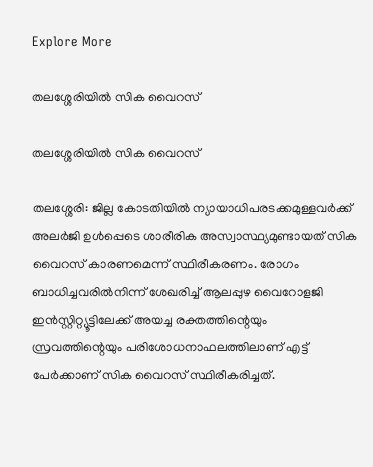Explore More

തലശ്ശേരിയിൽ സിക വൈറസ്

തലശ്ശേരിയിൽ സിക വൈറസ്

തലശ്ശേരി: ജില്ല കോടതിയില്‍ ന്യായാധിപരടക്കമുള്ളവർക്ക് അലർജി ഉൾപ്പെടെ ശാരീരിക അസ്വാസ്ഥ്യമുണ്ടായത് സിക വൈറസ് കാരണമെന്ന് സ്ഥിരീകരണം. രോഗം ബാധിച്ചവരിൽനിന്ന് ശേഖരിച്ച് ആലപ്പുഴ വൈറോളജി ഇൻസ്റ്റിറ്റ്യൂട്ടിലേക്ക് അയച്ച രക്തത്തിന്റെയും സ്രവത്തിന്റെയും പരിശോധനാഫലത്തിലാണ് എട്ട് പേർക്കാണ് സിക വൈറസ് സ്ഥിരീകരിച്ചത്.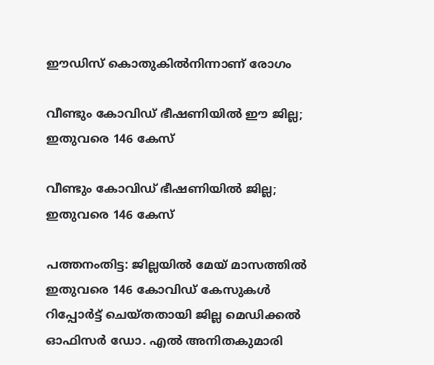ഈഡിസ് കൊതുകിൽനിന്നാണ് രോഗം

വീണ്ടും കോവിഡ് ഭീഷണിയിൽ ഈ ജില്ല; ഇതുവരെ 146 കേസ്

വീണ്ടും കോവിഡ് ഭീഷണിയിൽ ജില്ല; ഇതുവരെ 146 കേസ്

പത്തനംതിട്ട: ജില്ലയില്‍ മേയ് മാസത്തില്‍ ഇതുവരെ 146 കോവിഡ് കേസുകള്‍ റിപ്പോര്‍ട്ട് ചെയ്തതായി ജില്ല മെഡിക്കല്‍ ഓഫിസര്‍ ഡോ. എല്‍ അനിതകുമാരി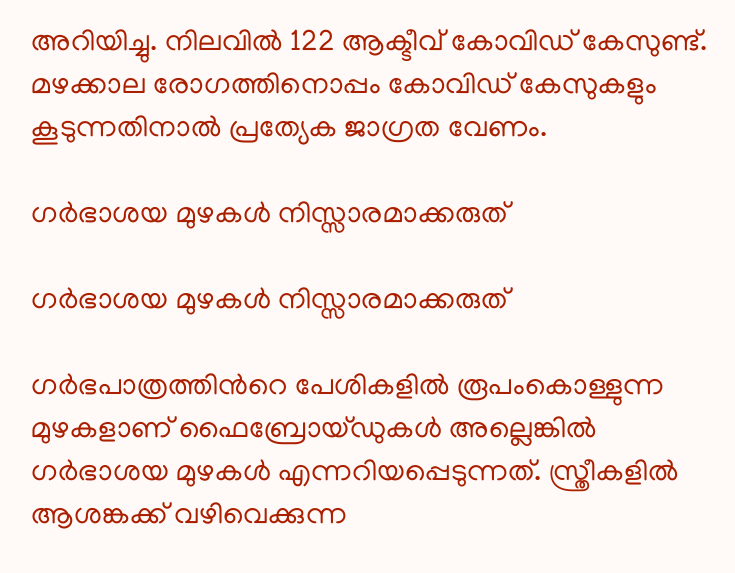അറിയിച്ചു. നിലവില്‍ 122 ആക്ടീവ് കോവിഡ് കേസുണ്ട്. മഴക്കാല രോഗത്തിനൊപ്പം കോവിഡ് കേസുകളും കൂടുന്നതിനാല്‍ പ്രത്യേക ജാഗ്രത വേണം.

ഗര്‍ഭാശയ മുഴകള്‍ നിസ്സാരമാക്കരുത്

ഗര്‍ഭാശയ മുഴകള്‍ നിസ്സാരമാക്കരുത്

ഗര്‍ഭപാത്രത്തിന്‍റെ പേശികളില്‍ രൂപംകൊള്ളുന്ന മുഴകളാണ് ഫൈബ്രോയ്ഡുകള്‍ അല്ലെങ്കില്‍ ഗര്‍ഭാശയ മുഴകള്‍ എന്നറിയപ്പെടുന്നത്. സ്ത്രീകളില്‍ ആശങ്കക്ക് വഴിവെക്കുന്ന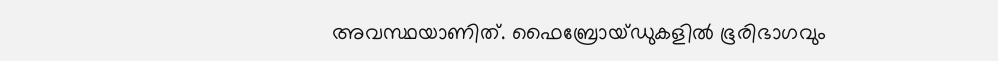അവസ്ഥയാണിത്. ഫൈബ്രോയ്ഡുകളിൽ ഭൂരിഭാഗവും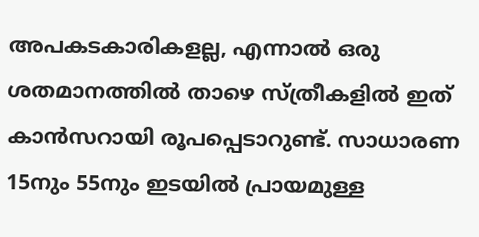അപകടകാരികളല്ല, എന്നാൽ ഒരു ശതമാനത്തിൽ താഴെ സ്ത്രീകളിൽ ഇത് കാൻസറായി രൂപപ്പെടാറുണ്ട്. സാധാരണ 15നും 55നും ഇടയില്‍ പ്രായമുള്ള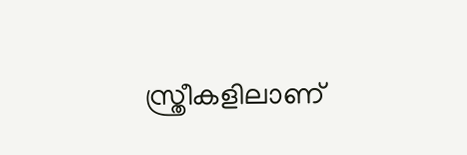സ്ത്രീകളിലാണ്